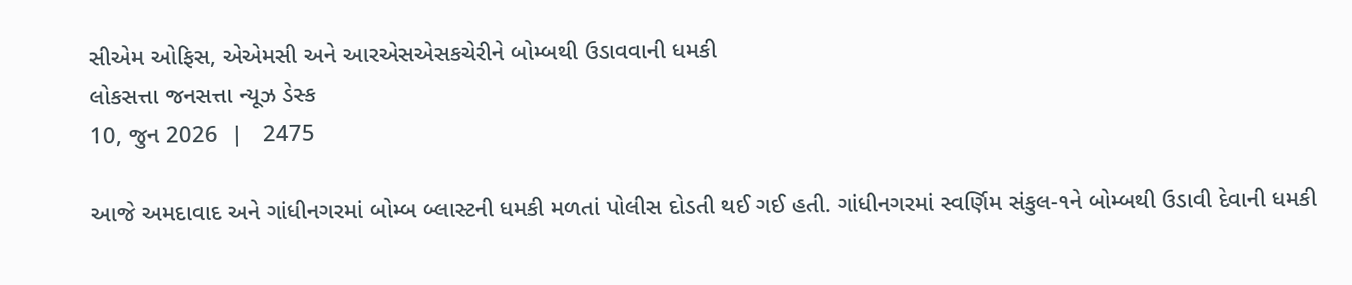સીએમ ઓફિસ, એએમસી અને આરએસએસકચેરીને બોમ્બથી ઉડાવવાની ધમકી
લોકસત્તા જનસત્તા ન્યૂઝ ડેસ્ક
10, જુન 2026  |   2475

આજે અમદાવાદ અને ગાંધીનગરમાં બોમ્બ બ્લાસ્ટની ધમકી મળતાં પોલીસ દોડતી થઈ ગઈ હતી. ગાંધીનગરમાં સ્વર્ણિમ સંકુલ-૧ને બોમ્બથી ઉડાવી દેવાની ધમકી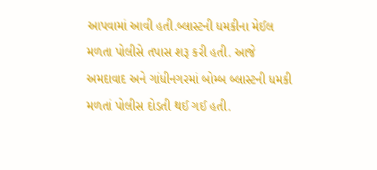આપવામાં આવી હતી.બ્લાસ્ટની ધમકીના મેઈલ મળતા પોલીસે તપાસ શરૂ કરી હતી. આજે અમદાવાદ અને ગાંધીનગરમાં બોમ્બ બ્લાસ્ટની ધમકી મળતાં પોલીસ દોડતી થઈ ગઈ હતી.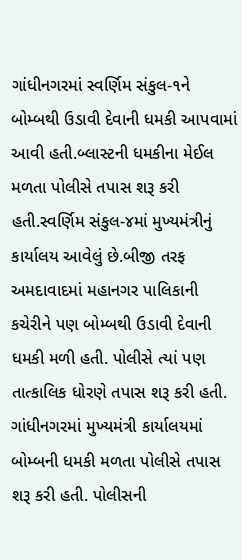ગાંધીનગરમાં સ્વર્ણિમ સંકુલ-૧ને બોમ્બથી ઉડાવી દેવાની ધમકી આપવામાં આવી હતી.બ્લાસ્ટની ધમકીના મેઈલ મળતા પોલીસે તપાસ શરૂ કરી હતી.સ્વર્ણિમ સંકુલ-૪માં મુખ્યમંત્રીનું કાર્યાલય આવેલું છે.બીજી તરફ અમદાવાદમાં મહાનગર પાલિકાની કચેરીને પણ બોમ્બથી ઉડાવી દેવાની ધમકી મળી હતી. પોલીસે ત્યાં પણ તાત્કાલિક ધોરણે તપાસ શરૂ કરી હતી. ગાંધીનગરમાં મુખ્યમંત્રી કાર્યાલયમાં બોમ્બની ધમકી મળતા પોલીસે તપાસ શરૂ કરી હતી. પોલીસની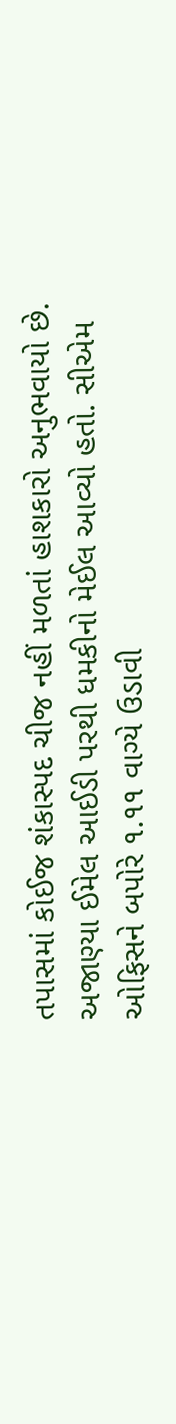તપાસમાં કોઈજ શંકાસ્પદ ચીજ નહીં મળતાં હાશકારો અનુભવાયો છે. અજાણ્યા ઈમેલ આઈડી પરથી ધમકીનો મેઈલ આવ્યો હતો. સીએમ ઓફિસને બપોરે ૧.૧૧ વાગ્યે ઉડાવી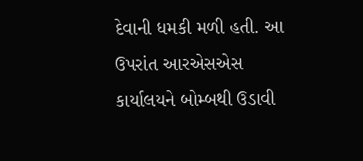દેવાની ધમકી મળી હતી. આ ઉપરાંત આરએસએસ કાર્યાલયને બોમ્બથી ઉડાવી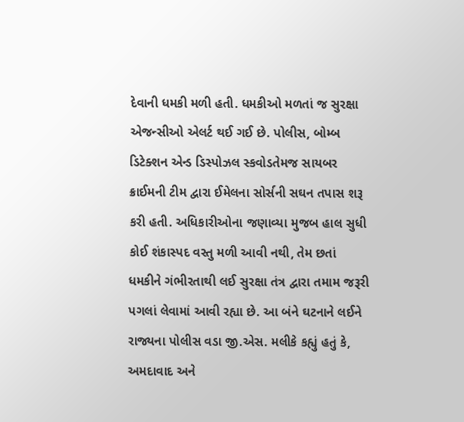દેવાની ધમકી મળી હતી. ધમકીઓ મળતાં જ સુરક્ષા એજન્સીઓ એલર્ટ થઈ ગઈ છે. પોલીસ, બોમ્બ ડિટેક્શન એન્ડ ડિસ્પોઝલ સ્કવોડતેમજ સાયબર ક્રાઈમની ટીમ દ્વારા ઈમેલના સોર્સની સઘન તપાસ શરૂ કરી હતી. અધિકારીઓના જણાવ્યા મુજબ હાલ સુધી કોઈ શંકાસ્પદ વસ્તુ મળી આવી નથી, તેમ છતાં ધમકીને ગંભીરતાથી લઈ સુરક્ષા તંત્ર દ્વારા તમામ જરૂરી પગલાં લેવામાં આવી રહ્યા છે. આ બંને ઘટનાને લઈને રાજ્યના પોલીસ વડા જી.એસ. મલીકે કહ્યું હતું કે, અમદાવાદ અને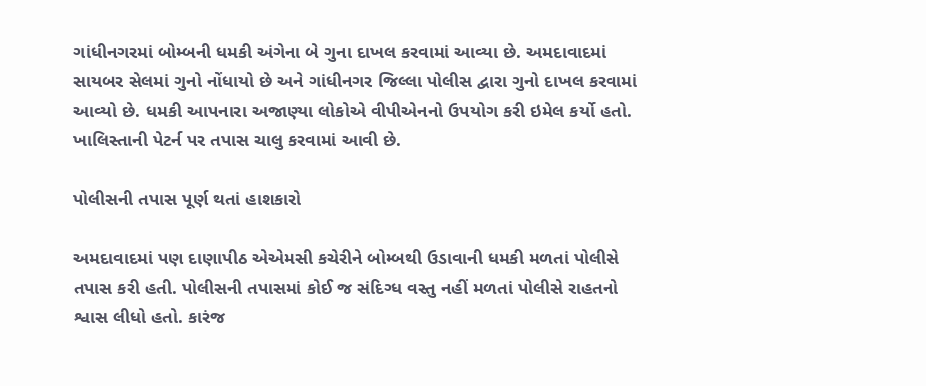ગાંધીનગરમાં બોમ્બની ધમકી અંગેના બે ગુના દાખલ કરવામાં આવ્યા છે. અમદાવાદમાં સાયબર સેલમાં ગુનો નોંધાયો છે અને ગાંધીનગર જિલ્લા પોલીસ દ્વારા ગુનો દાખલ કરવામાં આવ્યો છે. ધમકી આપનારા અજાણ્યા લોકોએ વીપીએનનો ઉપયોગ કરી ઇમેલ કર્યો હતો. ખાલિસ્તાની પેટર્ન પર તપાસ ચાલુ કરવામાં આવી છે.

પોલીસની તપાસ પૂર્ણ થતાં હાશકારો

અમદાવાદમાં પણ દાણાપીઠ એએમસી કચેરીને બોમ્બથી ઉડાવાની ધમકી મળતાં પોલીસે તપાસ કરી હતી. પોલીસની તપાસમાં કોઈ જ સંદિગ્ધ વસ્તુ નહીં મળતાં પોલીસે રાહતનો શ્વાસ લીધો હતો. કારંજ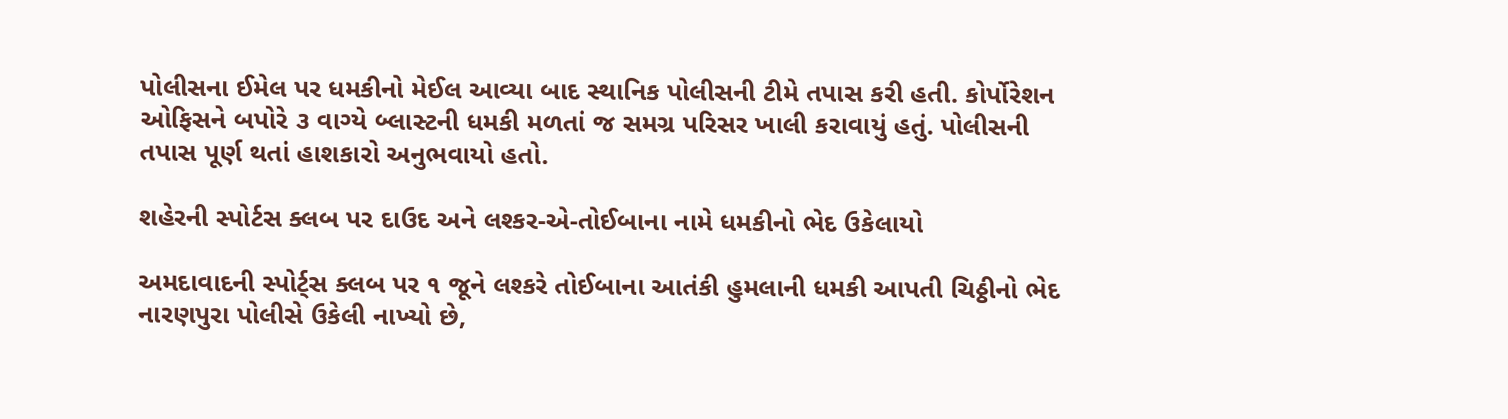પોલીસના ઈમેલ પર ધમકીનો મેઈલ આવ્યા બાદ સ્થાનિક પોલીસની ટીમે તપાસ કરી હતી. કોર્પોરેશન ઓફિસને બપોરે ૩ વાગ્યે બ્લાસ્ટની ધમકી મળતાં જ સમગ્ર પરિસર ખાલી કરાવાયું હતું. પોલીસની તપાસ પૂર્ણ થતાં હાશકારો અનુભવાયો હતો.

શહેરની સ્પોર્ટસ ક્લબ પર દાઉદ અને લશ્કર-એ-તોઈબાના નામે ધમકીનો ભેદ ઉકેલાયો

અમદાવાદની સ્પોર્ટ્સ ક્લબ પર ૧ જૂને લશ્કરે તોઈબાના આતંકી હુમલાની ધમકી આપતી ચિઠ્ઠીનો ભેદ નારણપુરા પોલીસે ઉકેલી નાખ્યો છે,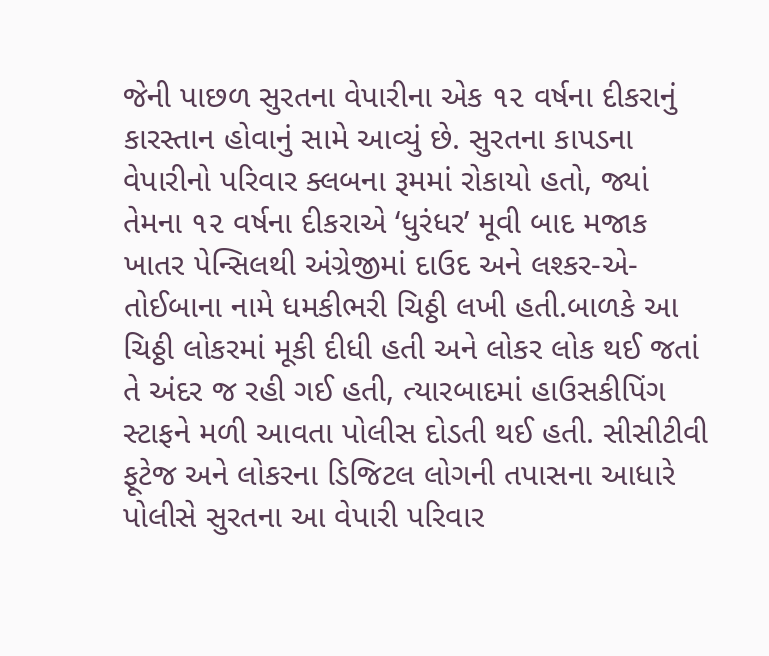જેની પાછળ સુરતના વેપારીના એક ૧૨ વર્ષના દીકરાનું કારસ્તાન હોવાનું સામે આવ્યું છે. સુરતના કાપડના વેપારીનો પરિવાર ક્લબના રૂમમાં રોકાયો હતો, જ્યાં તેમના ૧૨ વર્ષના દીકરાએ ‘ધુરંધર’ મૂવી બાદ મજાક ખાતર પેન્સિલથી અંગ્રેજીમાં દાઉદ અને લશ્કર-એ-તોઈબાના નામે ધમકીભરી ચિઠ્ઠી લખી હતી.બાળકે આ ચિઠ્ઠી લોકરમાં મૂકી દીધી હતી અને લોકર લોક થઈ જતાં તે અંદર જ રહી ગઈ હતી, ત્યારબાદમાં હાઉસકીપિંગ સ્ટાફને મળી આવતા પોલીસ દોડતી થઈ હતી. સીસીટીવી ફૂટેજ અને લોકરના ડિજિટલ લોગની તપાસના આધારે પોલીસે સુરતના આ વેપારી પરિવાર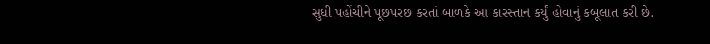સુધી પહોંચીને પૂછપરછ કરતાં બાળકે આ કારસ્તાન કર્યું હોવાનું કબૂલાત કરી છે.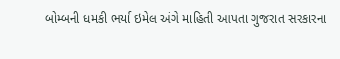બોમ્બની ધમકી ભર્યા ઇમેલ અંગે માહિતી આપતા ગુજરાત સરકારના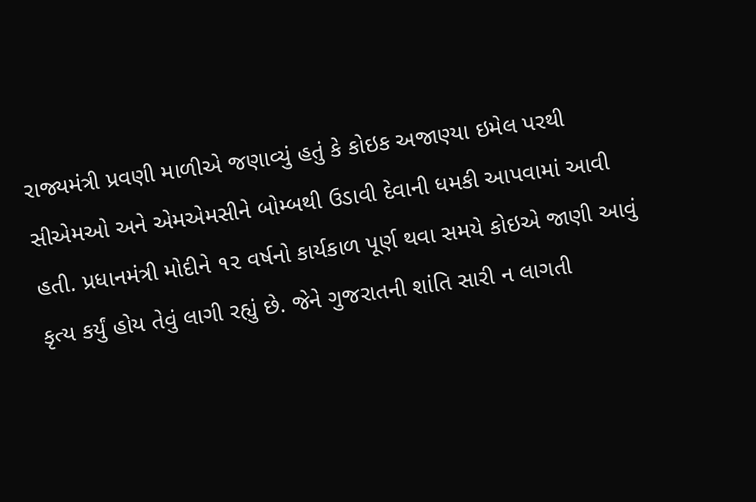રાજ્યમંત્રી પ્રવણી માળીએ જણાવ્યું હતું કે કોઇક અજાણ્યા ઇમેલ પરથી સીએમઓ અને એમએમસીને બોમ્બથી ઉડાવી દેવાની ધમકી આપવામાં આવી હતી. પ્રધાનમંત્રી મોદીને ૧૨ વર્ષનો કાર્યકાળ પૂર્ણ થવા સમયે કોઇએ જાણી આવું કૃત્ય કર્યું હોય તેવું લાગી રહ્યું છે. જેને ગુજરાતની શાંતિ સારી ન લાગતી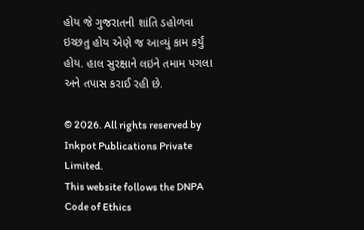હોય જે ગુજરાતની શાંતિ ડહોળવા ઇચ્છતુ હોય એણે જ આવ્યું કામ કર્યું હોય. હાલ સુરક્ષાને લઇને તમામ પગલા અને તપાસ કરાઈ રહી છે.

© 2026. All rights reserved by Inkpot Publications Private Limited.
This website follows the DNPA Code of Ethics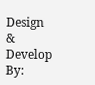Design & Develop By: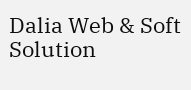Dalia Web & Soft Solution